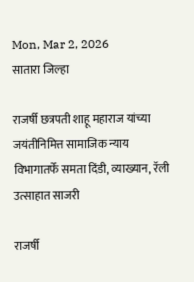Mon, Mar 2, 2026
सातारा जिल्हा

राजर्षी छत्रपती शाहू महाराज यांच्या जयंतीनिमित्त सामाजिक न्याय विभागातर्फे समता दिंडी, व्याख्यान, रॅली उत्साहात साजरी

राजर्षी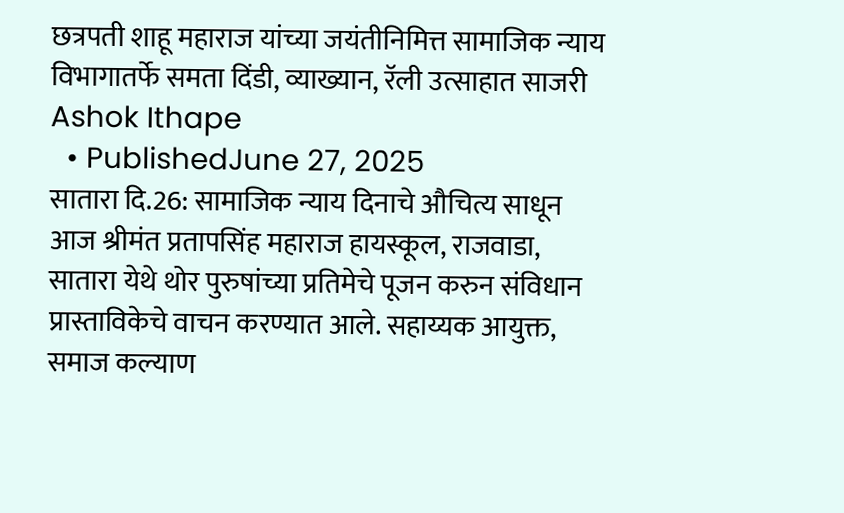छत्रपती शाहू महाराज यांच्या जयंतीनिमित्त सामाजिक न्याय विभागातर्फे समता दिंडी, व्याख्यान, रॅली उत्साहात साजरी
Ashok Ithape
  • PublishedJune 27, 2025
सातारा दि.26: सामाजिक न्याय दिनाचे औचित्य साधून आज श्रीमंत प्रतापसिंह महाराज हायस्कूल, राजवाडा, सातारा येथे थोर पुरुषांच्या प्रतिमेचे पूजन करुन संविधान प्रास्ताविकेचे वाचन करण्यात आले. सहाय्यक आयुक्त, समाज कल्याण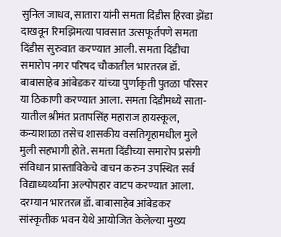सुनिल जाधव, सातारा यांनी समता दिंडीस हिरवा झेंडा दाखवून रिमझिमत्या पावसात उत्सफूर्तपणे समता दिंडीस सुरुवात करण्यात आली. समता दिंडीचा समारोप नगर परिषद चौकातील भारतरत्न डॉ. बाबासाहेब आंबेडकर यांच्या पुर्णाकृती पुतळा परिसर या ठिकाणी करण्यात आला. समता दिडीमध्ये साता-यातील श्रीमंत प्रतापसिंह महाराज हायस्कूल, कन्याशाळा तसेच शासकीय वसतिगृहामधील मुले मुली सहभागी होते. समता दिंडीच्या समारोप प्रसंगी संविधान प्रास्ताविकेचे वाचन करुन उपस्थित सर्व विद्याध्यर्थ्यांना अल्पोपहार वाटप करण्यात आला.
दरम्यान भारतरत्न डॉ. बाबासाहेब आंबेडकर सांस्कृतीक भवन येथे आयोजित केलेल्या मुख्य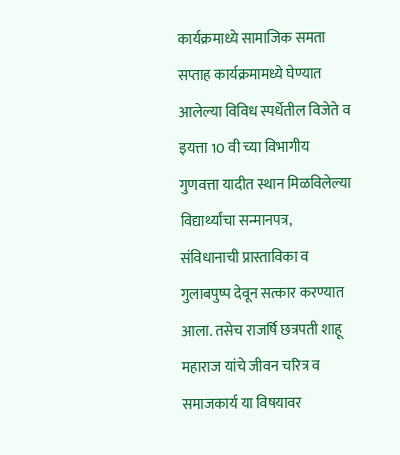कार्यक्रमाध्ये सामाजिक समता सप्ताह कार्यक्रमामध्ये घेण्यात आलेल्या विविध स्पर्धेतील विजेते व इयत्ता 10 वी च्या विभागीय गुणवत्ता यादीत स्थान मिळविलेल्या विद्यार्थ्यांचा सन्मानपत्र, संविधानाची प्रास्ताविका व गुलाबपुष्प देवून सत्कार करण्यात आला. तसेच राजर्षि छत्रपती शाहू महाराज यांचे जीवन चरित्र व समाजकार्य या विषयावर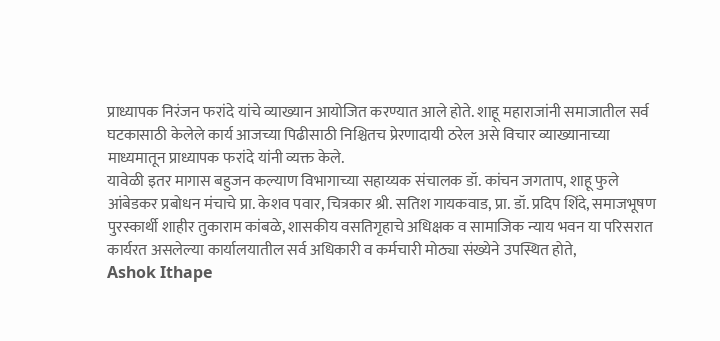प्राध्यापक निरंजन फरांदे यांचे व्याख्यान आयोजित करण्यात आले होते. शाहू महाराजांनी समाजातील सर्व घटकासाठी केलेले कार्य आजच्या पिढीसाठी निश्चितच प्रेरणादायी ठरेल असे विचार व्याख्यानाच्या माध्यमातून प्राध्यापक फरांदे यांनी व्यक्त केले.
यावेळी इतर मागास बहुजन कल्याण विभागाच्या सहाय्यक संचालक डॉ. कांचन जगताप, शाहू फुले आंबेडकर प्रबोधन मंचाचे प्रा. केशव पवार, चित्रकार श्री. सतिश गायकवाड, प्रा. डॉ. प्रदिप शिंदे, समाजभूषण पुरस्कार्थी शाहीर तुकाराम कांबळे, शासकीय वसतिगृहाचे अधिक्षक व सामाजिक न्याय भवन या परिसरात कार्यरत असलेल्या कार्यालयातील सर्व अधिकारी व कर्मचारी मोठ्या संख्येने उपस्थित होते,
Ashok Ithape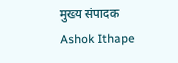मुख्य संपादक
Ashok Ithape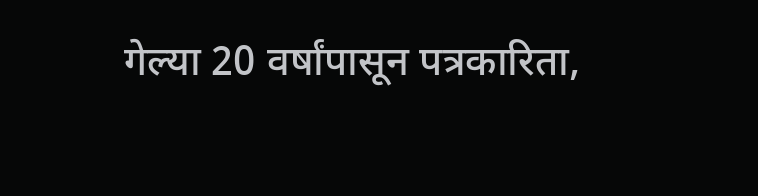गेल्या 20 वर्षांपासून पत्रकारिता,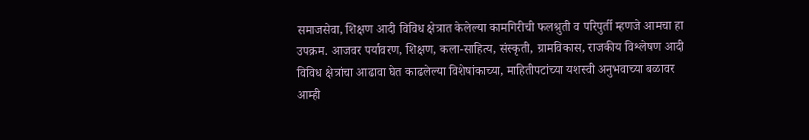समाजसेवा, शिक्षण आदी विविध क्षेत्रात केलेल्या कामगिरीची फलश्रुती व परिपुर्ती म्हणजे आमचा हा उपक्रम. आजवर पर्यावरण, शिक्षण, कला-साहित्य, संस्कृती, ग्रामविकास, राजकीय विश्लेषण आदी विविध क्षेत्रांचा आढावा घेत काढलेल्या विशेषांकाच्या, माहितीपटांच्या यशस्वी अनुभवाच्या बळावर आम्ही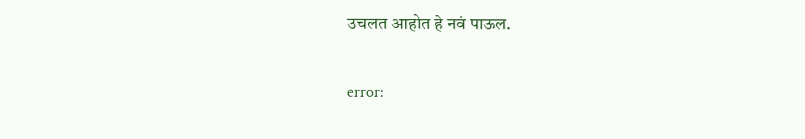उचलत आहोत हे नवं पाऊल.

error: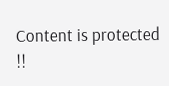Content is protected !!